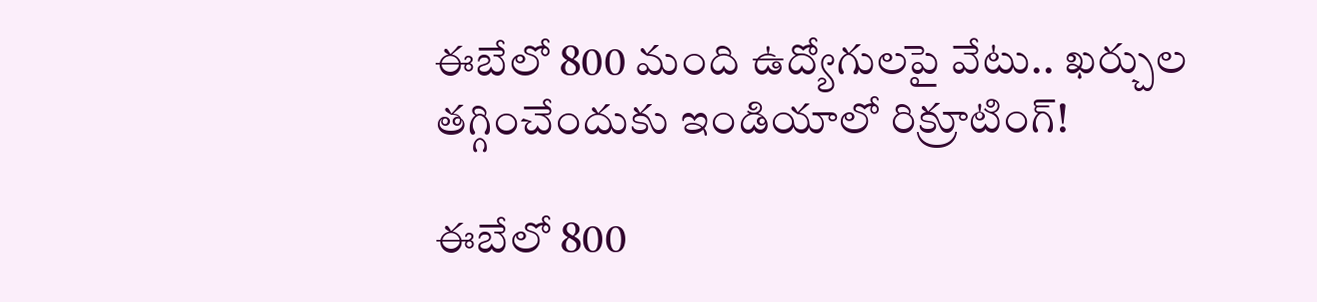ఈబేలో 800 మంది ఉద్యోగులపై వేటు.. ఖర్చుల తగ్గించేందుకు ఇండియాలో రిక్రూటింగ్!

ఈబేలో 800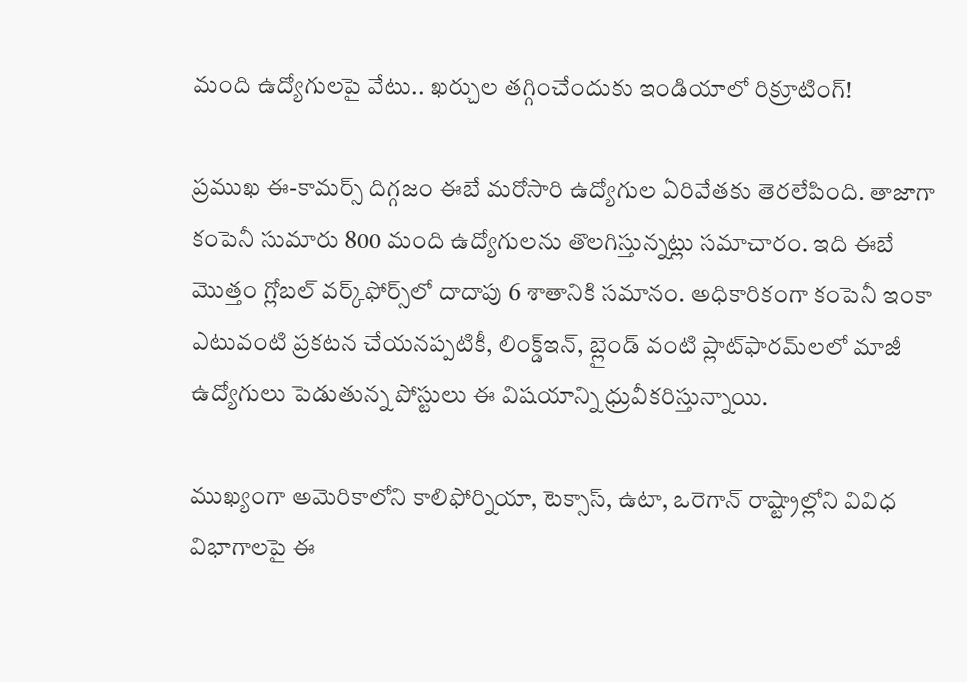మంది ఉద్యోగులపై వేటు.. ఖర్చుల తగ్గించేందుకు ఇండియాలో రిక్రూటింగ్!

ప్రముఖ ఈ-కామర్స్ దిగ్గజం ఈబే మరోసారి ఉద్యోగుల ఏరివేతకు తెరలేపింది. తాజాగా కంపెనీ సుమారు 800 మంది ఉద్యోగులను తొలగిస్తున్నట్లు సమాచారం. ఇది ఈబే మొత్తం గ్లోబల్ వర్క్‌ఫోర్స్‌లో దాదాపు 6 శాతానికి సమానం. అధికారికంగా కంపెనీ ఇంకా ఎటువంటి ప్రకటన చేయనప్పటికీ, లింక్డ్‌ఇన్, బ్లైండ్ వంటి ప్లాట్‌ఫారమ్‌లలో మాజీ ఉద్యోగులు పెడుతున్న పోస్టులు ఈ విషయాన్ని ధ్రువీకరిస్తున్నాయి.

ముఖ్యంగా అమెరికాలోని కాలిఫోర్నియా, టెక్సాస్, ఉటా, ఒరెగాన్ రాష్ట్రాల్లోని వివిధ విభాగాలపై ఈ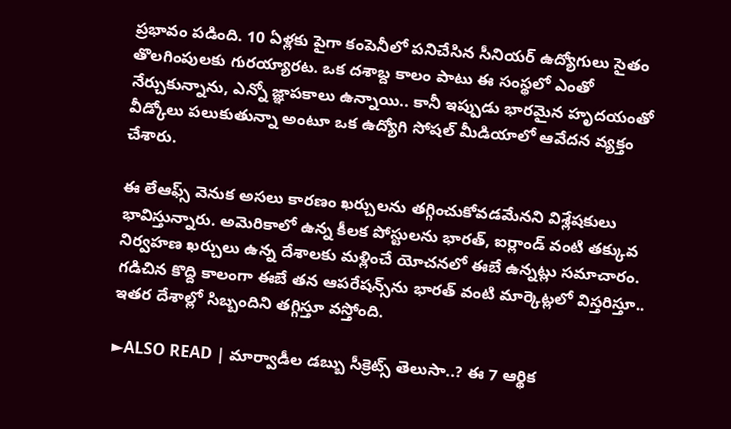ప్రభావం పడింది. 10 ఏళ్లకు పైగా కంపెనీలో పనిచేసిన సీనియర్ ఉద్యోగులు సైతం తొలగింపులకు గురయ్యారట. ఒక దశాబ్ద కాలం పాటు ఈ సంస్థలో ఎంతో నేర్చుకున్నాను, ఎన్నో జ్ఞాపకాలు ఉన్నాయి.. కానీ ఇప్పుడు భారమైన హృదయంతో వీడ్కోలు పలుకుతున్నా అంటూ ఒక ఉద్యోగి సోషల్ మీడియాలో ఆవేదన వ్యక్తం చేశారు.

ఈ లేఆఫ్స్ వెనుక అసలు కారణం ఖర్చులను తగ్గించుకోవడమేనని విశ్లేషకులు భావిస్తున్నారు. అమెరికాలో ఉన్న కీలక పోస్టులను భారత్, ఐర్లాండ్ వంటి తక్కువ నిర్వహణ ఖర్చులు ఉన్న దేశాలకు మళ్లించే యోచనలో ఈబే ఉన్నట్లు సమాచారం. గడిచిన కొద్ది కాలంగా ఈబే తన ఆపరేషన్స్‌ను భారత్ వంటి మార్కెట్లలో విస్తరిస్తూ.. ఇతర దేశాల్లో సిబ్బందిని తగ్గిస్తూ వస్తోంది.

►ALSO READ | మార్వాడీల డబ్బు సీక్రెట్స్ తెలుసా..? ఈ 7 ఆర్థిక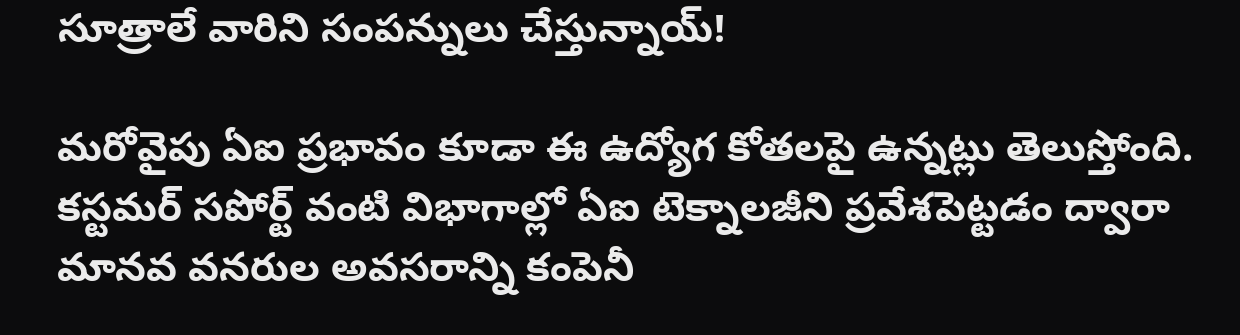సూత్రాలే వారిని సంపన్నులు చేస్తున్నాయ్!

మరోవైపు ఏఐ ప్రభావం కూడా ఈ ఉద్యోగ కోతలపై ఉన్నట్లు తెలుస్తోంది. కస్టమర్ సపోర్ట్ వంటి విభాగాల్లో ఏఐ టెక్నాలజీని ప్రవేశపెట్టడం ద్వారా మానవ వనరుల అవసరాన్ని కంపెనీ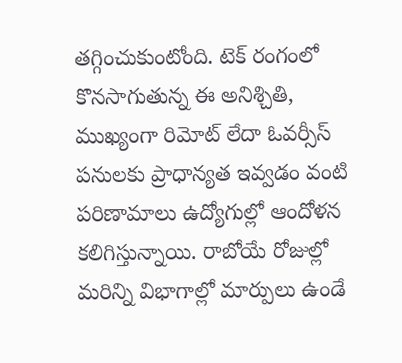తగ్గించుకుంటోంది. టెక్ రంగంలో కొనసాగుతున్న ఈ అనిశ్చితి, ముఖ్యంగా రిమోట్ లేదా ఓవర్సీస్ పనులకు ప్రాధాన్యత ఇవ్వడం వంటి పరిణామాలు ఉద్యోగుల్లో ఆందోళన కలిగిస్తున్నాయి. రాబోయే రోజుల్లో మరిన్ని విభాగాల్లో మార్పులు ఉండే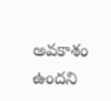అవకాశం ఉందని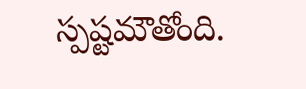స్పష్టమౌతోంది.